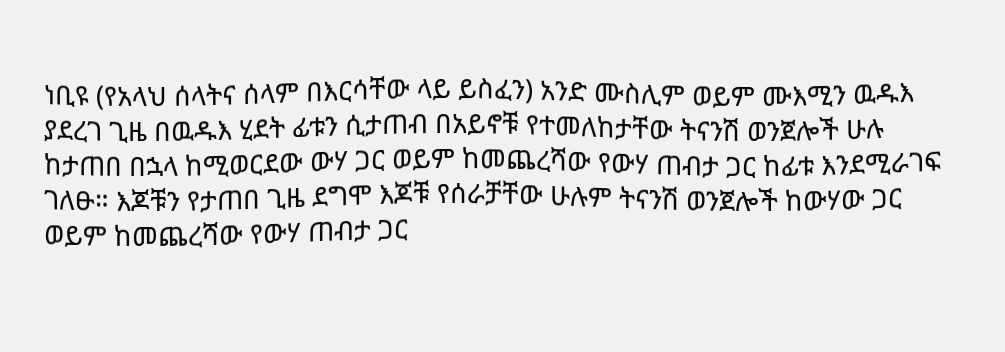ነቢዩ (የአላህ ሰላትና ሰላም በእርሳቸው ላይ ይስፈን) አንድ ሙስሊም ወይም ሙእሚን ዉዱእ ያደረገ ጊዜ በዉዱእ ሂደት ፊቱን ሲታጠብ በአይኖቹ የተመለከታቸው ትናንሽ ወንጀሎች ሁሉ ከታጠበ በኋላ ከሚወርደው ውሃ ጋር ወይም ከመጨረሻው የውሃ ጠብታ ጋር ከፊቱ እንደሚራገፍ ገለፁ። እጆቹን የታጠበ ጊዜ ደግሞ እጆቹ የሰራቻቸው ሁሉም ትናንሽ ወንጀሎች ከውሃው ጋር ወይም ከመጨረሻው የውሃ ጠብታ ጋር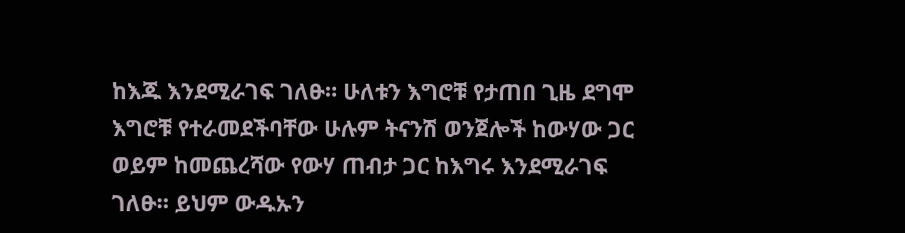ከእጁ እንደሚራገፍ ገለፁ። ሁለቱን እግሮቹ የታጠበ ጊዜ ደግሞ እግሮቹ የተራመደችባቸው ሁሉም ትናንሽ ወንጀሎች ከውሃው ጋር ወይም ከመጨረሻው የውሃ ጠብታ ጋር ከእግሩ እንደሚራገፍ ገለፁ። ይህም ውዱኡን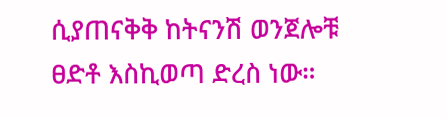ሲያጠናቅቅ ከትናንሽ ወንጀሎቹ ፀድቶ እስኪወጣ ድረስ ነው።